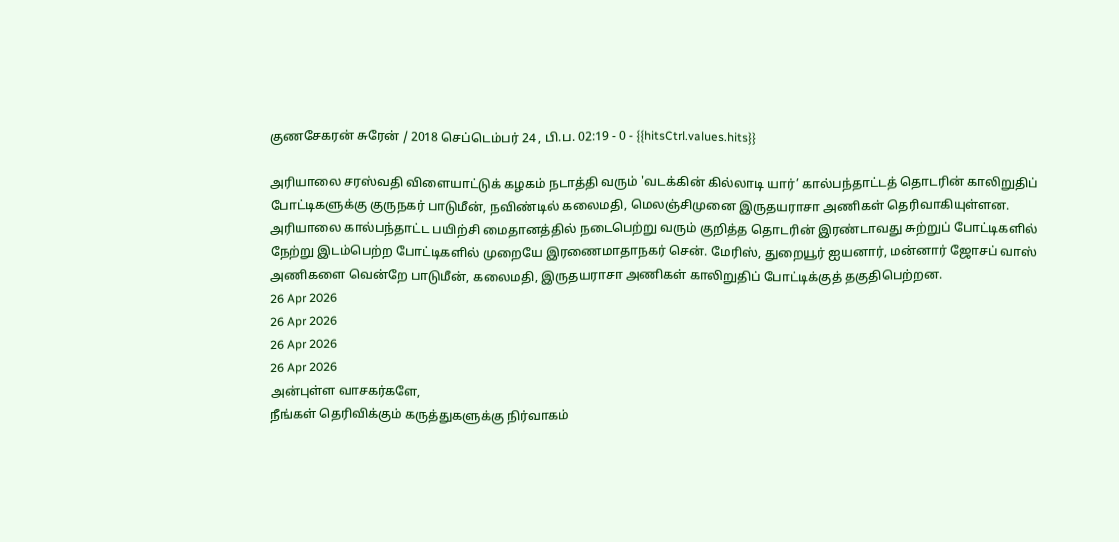குணசேகரன் சுரேன் / 2018 செப்டெம்பர் 24 , பி.ப. 02:19 - 0 - {{hitsCtrl.values.hits}}

அரியாலை சரஸ்வதி விளையாட்டுக் கழகம் நடாத்தி வரும் 'வடக்கின் கில்லாடி யார்’ கால்பந்தாட்டத் தொடரின் காலிறுதிப் போட்டிகளுக்கு குருநகர் பாடுமீன், நவிண்டில் கலைமதி, மெலஞ்சிமுனை இருதயராசா அணிகள் தெரிவாகியுள்ளன.
அரியாலை கால்பந்தாட்ட பயிற்சி மைதானத்தில் நடைபெற்று வரும் குறித்த தொடரின் இரண்டாவது சுற்றுப் போட்டிகளில் நேற்று இடம்பெற்ற போட்டிகளில் முறையே இரணைமாதாநகர் சென். மேரிஸ், துறையூர் ஐயனார், மன்னார் ஜோசப் வாஸ் அணிகளை வென்றே பாடுமீன், கலைமதி, இருதயராசா அணிகள் காலிறுதிப் போட்டிக்குத் தகுதிபெற்றன.
26 Apr 2026
26 Apr 2026
26 Apr 2026
26 Apr 2026
அன்புள்ள வாசகர்களே,
நீங்கள் தெரிவிக்கும் கருத்துகளுக்கு நிர்வாகம்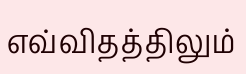எவ்விதத்திலும்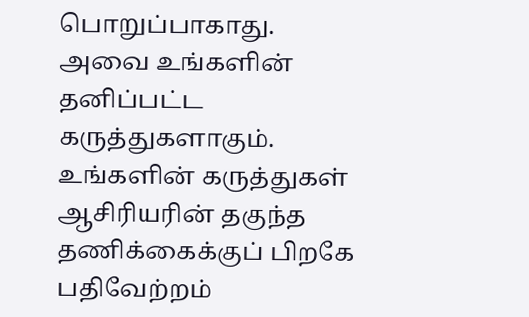பொறுப்பாகாது. அவை உங்களின் தனிப்பட்ட கருத்துகளாகும். உங்களின் கருத்துகள் ஆசிரியரின் தகுந்த தணிக்கைக்குப் பிறகே பதிவேற்றம்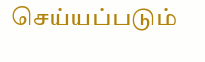செய்யப்படும்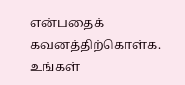என்பதைக் கவனத்திற்கொள்க. உங்கள்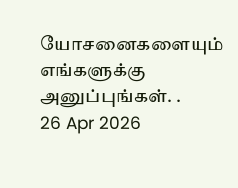யோசனைகளையும் எங்களுக்கு அனுப்புங்கள். .
26 Apr 2026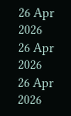26 Apr 2026
26 Apr 2026
26 Apr 2026